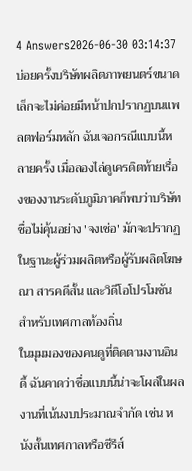4 Answers2026-06-30 03:14:37
บ่อยครั้งบริษัทผลิตภาพยนตร์ขนาดเล็กจะไม่ค่อยมีหน้าปกปรากฏบนแพลตฟอร์มหลัก ฉันเจอกรณีแบบนี้หลายครั้ง เมื่อลองไล่ดูเครดิตท้ายเรื่องของงานระดับภูมิภาคก็พบว่าบริษัทชื่อไม่คุ้นอย่าง 'จงเช่อ' มักจะปรากฏในฐานะผู้ร่วมผลิตหรือผู้รับผลิตโฆษณา สารคดีสั้น และวิดีโอโปรโมชันสำหรับเทศกาลท้องถิ่น
ในมุมมองของคนดูที่ติดตามงานอินดี้ ฉันคาดว่าชื่อแบบนี้น่าจะโผล่ในผลงานที่เน้นงบประมาณจำกัด เช่น หนังสั้นเทศกาลหรือซีรีส์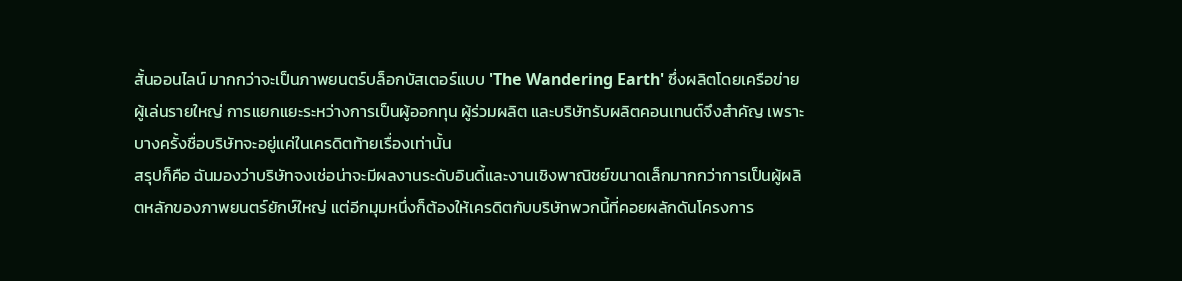สั้นออนไลน์ มากกว่าจะเป็นภาพยนตร์บล็อกบัสเตอร์แบบ 'The Wandering Earth' ซึ่งผลิตโดยเครือข่ายผู้เล่นรายใหญ่ การแยกแยะระหว่างการเป็นผู้ออกทุน ผู้ร่วมผลิต และบริษัทรับผลิตคอนเทนต์จึงสำคัญ เพราะบางครั้งชื่อบริษัทจะอยู่แค่ในเครดิตท้ายเรื่องเท่านั้น
สรุปก็คือ ฉันมองว่าบริษัทจงเช่อน่าจะมีผลงานระดับอินดี้และงานเชิงพาณิชย์ขนาดเล็กมากกว่าการเป็นผู้ผลิตหลักของภาพยนตร์ยักษ์ใหญ่ แต่อีกมุมหนึ่งก็ต้องให้เครดิตกับบริษัทพวกนี้ที่คอยผลักดันโครงการ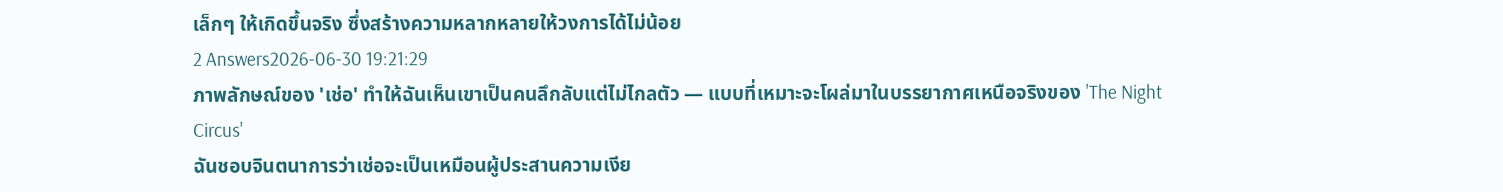เล็กๆ ให้เกิดขึ้นจริง ซึ่งสร้างความหลากหลายให้วงการได้ไม่น้อย
2 Answers2026-06-30 19:21:29
ภาพลักษณ์ของ 'เช่อ' ทำให้ฉันเห็นเขาเป็นคนลึกลับแต่ไม่ไกลตัว — แบบที่เหมาะจะโผล่มาในบรรยากาศเหนือจริงของ 'The Night Circus'
ฉันชอบจินตนาการว่าเช่อจะเป็นเหมือนผู้ประสานความเงีย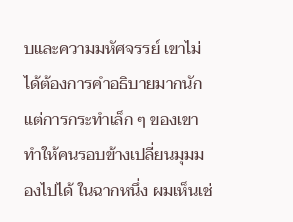บและความมหัศจรรย์ เขาไม่ได้ต้องการคำอธิบายมากนัก แต่การกระทำเล็ก ๆ ของเขาทำให้คนรอบข้างเปลี่ยนมุมมองไปได้ ในฉากหนึ่ง ผมเห็นเช่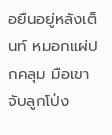อยืนอยู่หลังเต็นท์ หมอกแผ่ปกคลุม มือเขาจับลูกโป่ง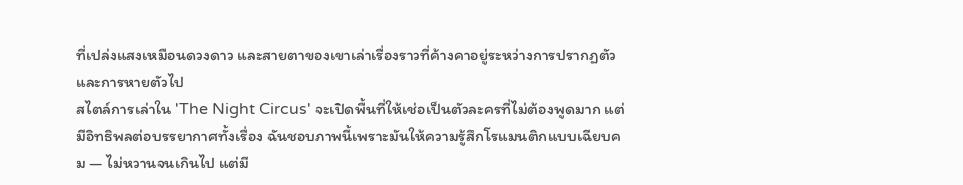ที่เปล่งแสงเหมือนดวงดาว และสายตาของเขาเล่าเรื่องราวที่ค้างคาอยู่ระหว่างการปรากฏตัวและการหายตัวไป
สไตล์การเล่าใน 'The Night Circus' จะเปิดพื้นที่ให้เช่อเป็นตัวละครที่ไม่ต้องพูดมาก แต่มีอิทธิพลต่อบรรยากาศทั้งเรื่อง ฉันชอบภาพนี้เพราะมันให้ความรู้สึกโรแมนติกแบบเฉียบคม — ไม่หวานจนเกินไป แต่มี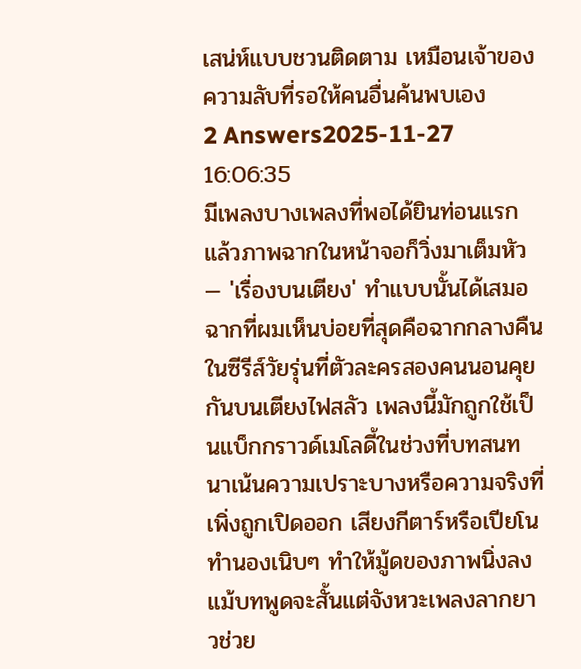เสน่ห์แบบชวนติดตาม เหมือนเจ้าของความลับที่รอให้คนอื่นค้นพบเอง
2 Answers2025-11-27 16:06:35
มีเพลงบางเพลงที่พอได้ยินท่อนแรกแล้วภาพฉากในหน้าจอก็วิ่งมาเต็มหัว — 'เรื่องบนเตียง' ทำแบบนั้นได้เสมอ ฉากที่ผมเห็นบ่อยที่สุดคือฉากกลางคืนในซีรีส์วัยรุ่นที่ตัวละครสองคนนอนคุยกันบนเตียงไฟสลัว เพลงนี้มักถูกใช้เป็นแบ็กกราวด์เมโลดี้ในช่วงที่บทสนทนาเน้นความเปราะบางหรือความจริงที่เพิ่งถูกเปิดออก เสียงกีตาร์หรือเปียโนทำนองเนิบๆ ทำให้มู้ดของภาพนิ่งลง แม้บทพูดจะสั้นแต่จังหวะเพลงลากยาวช่วย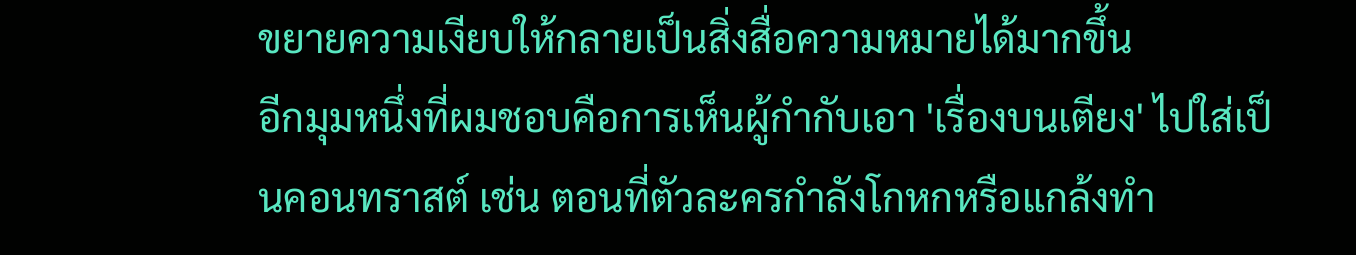ขยายความเงียบให้กลายเป็นสิ่งสื่อความหมายได้มากขึ้น
อีกมุมหนึ่งที่ผมชอบคือการเห็นผู้กำกับเอา 'เรื่องบนเตียง' ไปใส่เป็นคอนทราสต์ เช่น ตอนที่ตัวละครกำลังโกหกหรือแกล้งทำ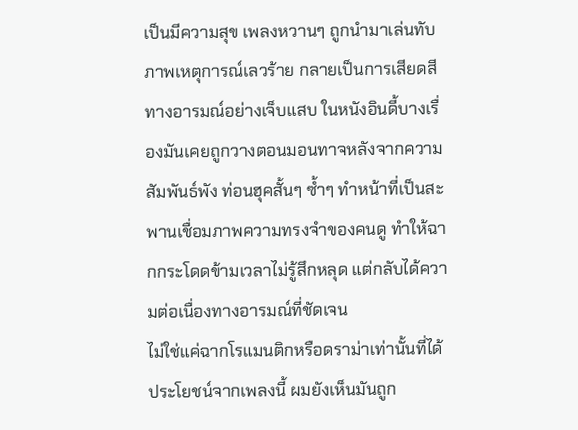เป็นมีความสุข เพลงหวานๆ ถูกนำมาเล่นทับภาพเหตุการณ์เลวร้าย กลายเป็นการเสียดสีทางอารมณ์อย่างเจ็บแสบ ในหนังอินดี้บางเรื่องมันเคยถูกวางตอนมอนทาจหลังจากความสัมพันธ์พัง ท่อนฮุคสั้นๆ ซ้ำๆ ทำหน้าที่เป็นสะพานเชื่อมภาพความทรงจำของคนดู ทำให้ฉากกระโดดข้ามเวลาไม่รู้สึกหลุด แต่กลับได้ความต่อเนื่องทางอารมณ์ที่ชัดเจน
ไม่ใช่แค่ฉากโรแมนติกหรือดราม่าเท่านั้นที่ได้ประโยชน์จากเพลงนี้ ผมยังเห็นมันถูก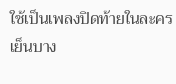ใช้เป็นเพลงปิดท้ายในละครเย็นบาง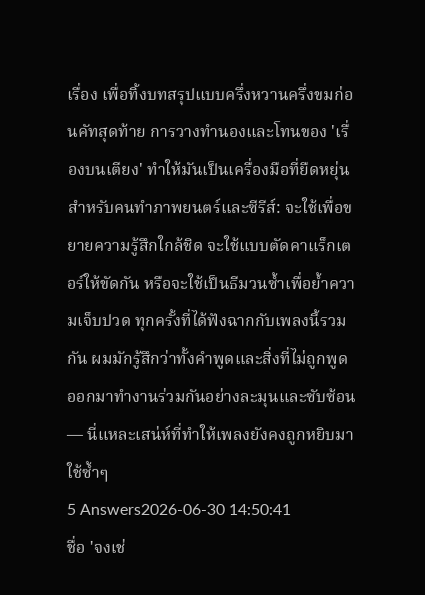เรื่อง เพื่อทิ้งบทสรุปแบบครึ่งหวานครึ่งขมก่อนคัทสุดท้าย การวางทำนองและโทนของ 'เรื่องบนเตียง' ทำให้มันเป็นเครื่องมือที่ยืดหยุ่นสำหรับคนทำภาพยนตร์และซีรีส์: จะใช้เพื่อขยายความรู้สึกใกล้ชิด จะใช้แบบตัดคาแร็กเตอร์ให้ขัดกัน หรือจะใช้เป็นธีมวนซ้ำเพื่อย้ำความเจ็บปวด ทุกครั้งที่ได้ฟังฉากกับเพลงนี้รวมกัน ผมมักรู้สึกว่าทั้งคำพูดและสิ่งที่ไม่ถูกพูดออกมาทำงานร่วมกันอย่างละมุนและซับซ้อน — นี่แหละเสน่ห์ที่ทำให้เพลงยังคงถูกหยิบมาใช้ซ้ำๆ
5 Answers2026-06-30 14:50:41
ชื่อ 'จงเช่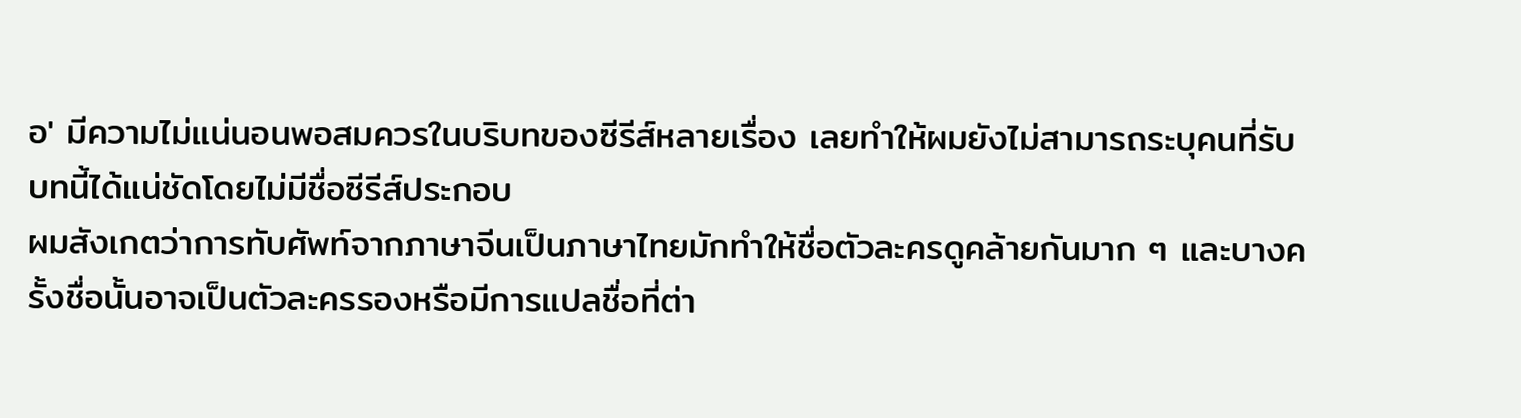อ' มีความไม่แน่นอนพอสมควรในบริบทของซีรีส์หลายเรื่อง เลยทำให้ผมยังไม่สามารถระบุคนที่รับบทนี้ได้แน่ชัดโดยไม่มีชื่อซีรีส์ประกอบ
ผมสังเกตว่าการทับศัพท์จากภาษาจีนเป็นภาษาไทยมักทำให้ชื่อตัวละครดูคล้ายกันมาก ๆ และบางครั้งชื่อนั้นอาจเป็นตัวละครรองหรือมีการแปลชื่อที่ต่า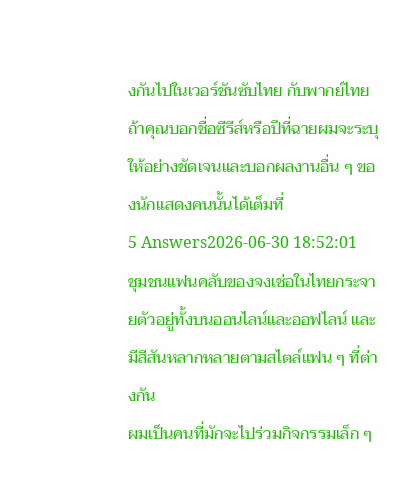งกันไปในเวอร์ชันซับไทย กับพากย์ไทย ถ้าคุณบอกชื่อซีรีส์หรือปีที่ฉายผมจะระบุให้อย่างชัดเจนและบอกผลงานอื่น ๆ ของนักแสดงคนนั้นได้เต็มที่
5 Answers2026-06-30 18:52:01
ชุมชนแฟนคลับของจงเช่อในไทยกระจายตัวอยู่ทั้งบนออนไลน์และออฟไลน์ และมีสีสันหลากหลายตามสไตล์แฟน ๆ ที่ต่างกัน
ผมเป็นคนที่มักจะไปร่วมกิจกรรมเล็ก ๆ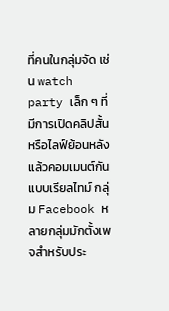ที่คนในกลุ่มจัด เช่น watch party เล็ก ๆ ที่มีการเปิดคลิปสั้นหรือไลฟ์ย้อนหลังแล้วคอมเมนต์กันแบบเรียลไทม์ กลุ่ม Facebook หลายกลุ่มมักตั้งเพจสำหรับประ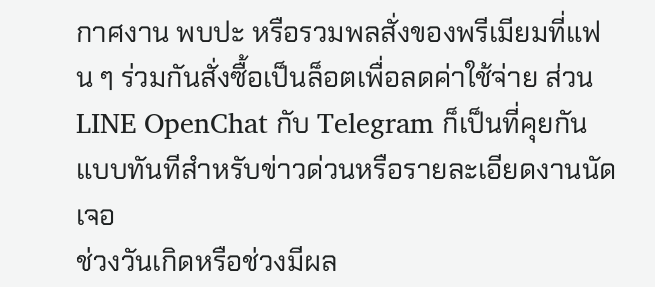กาศงาน พบปะ หรือรวมพลสั่งของพรีเมียมที่แฟน ๆ ร่วมกันสั่งซื้อเป็นล็อตเพื่อลดค่าใช้จ่าย ส่วน LINE OpenChat กับ Telegram ก็เป็นที่คุยกันแบบทันทีสำหรับข่าวด่วนหรือรายละเอียดงานนัดเจอ
ช่วงวันเกิดหรือช่วงมีผล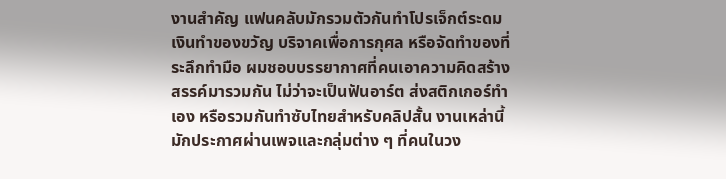งานสำคัญ แฟนคลับมักรวมตัวกันทำโปรเจ็กต์ระดมเงินทำของขวัญ บริจาคเพื่อการกุศล หรือจัดทำของที่ระลึกทำมือ ผมชอบบรรยากาศที่คนเอาความคิดสร้างสรรค์มารวมกัน ไม่ว่าจะเป็นฟันอาร์ต ส่งสติกเกอร์ทำเอง หรือรวมกันทำซับไทยสำหรับคลิปสั้น งานเหล่านี้มักประกาศผ่านเพจและกลุ่มต่าง ๆ ที่คนในวง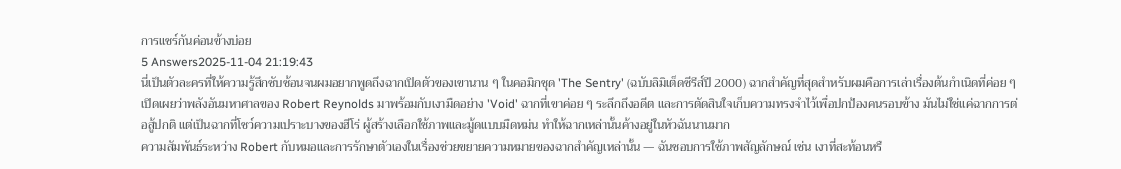การแชร์กันค่อนข้างบ่อย
5 Answers2025-11-04 21:19:43
นี่เป็นตัวละครที่ให้ความรู้สึกซับซ้อนจนผมอยากพูดถึงฉากเปิดตัวของเขานาน ๆ ในคอมิกชุด 'The Sentry' (ฉบับลิมิเต็ดซีรีส์ปี 2000) ฉากสำคัญที่สุดสำหรับผมคือการเล่าเรื่องต้นกำเนิดที่ค่อย ๆ เปิดเผยว่าพลังอันมหาศาลของ Robert Reynolds มาพร้อมกับเงามืดอย่าง 'Void' ฉากที่เขาค่อย ๆ ระลึกถึงอดีต และการตัดสินใจเก็บความทรงจำไว้เพื่อปกป้องคนรอบข้าง มันไม่ใช่แค่ฉากการต่อสู้ปกติ แต่เป็นฉากที่โชว์ความเปราะบางของฮีโร่ ผู้สร้างเลือกใช้ภาพและมู้ดแบบมืดหม่น ทำให้ฉากเหล่านั้นค้างอยู่ในหัวฉันนานมาก
ความสัมพันธ์ระหว่าง Robert กับหมอและการรักษาตัวเองในเรื่องช่วยขยายความหมายของฉากสำคัญเหล่านั้น — ฉันชอบการใช้ภาพสัญลักษณ์ เช่น เงาที่สะท้อนหรื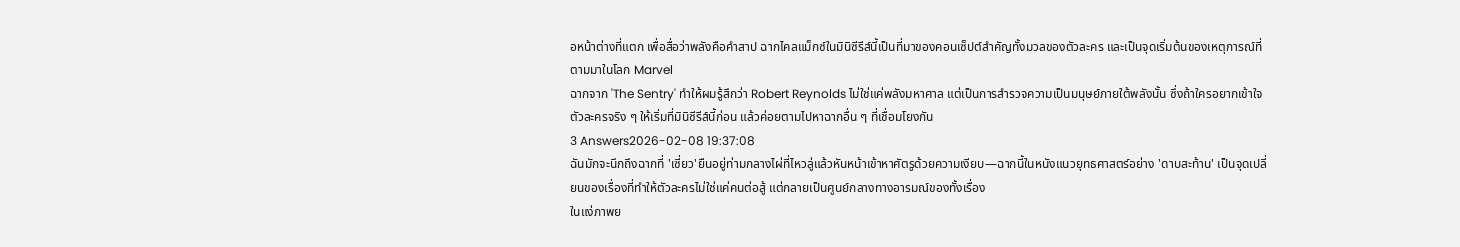อหน้าต่างที่แตก เพื่อสื่อว่าพลังคือคำสาป ฉากไคลแม็กซ์ในมินิซีรีส์นี้เป็นที่มาของคอนเซ็ปต์สำคัญทั้งมวลของตัวละคร และเป็นจุดเริ่มต้นของเหตุการณ์ที่ตามมาในโลก Marvel
ฉากจาก 'The Sentry' ทำให้ผมรู้สึกว่า Robert Reynolds ไม่ใช่แค่พลังมหาศาล แต่เป็นการสำรวจความเป็นมนุษย์ภายใต้พลังนั้น ซึ่งถ้าใครอยากเข้าใจตัวละครจริง ๆ ให้เริ่มที่มินิซีรีส์นี้ก่อน แล้วค่อยตามไปหาฉากอื่น ๆ ที่เชื่อมโยงกัน
3 Answers2026-02-08 19:37:08
ฉันมักจะนึกถึงฉากที่ 'เซี่ยว'ยืนอยู่ท่ามกลางไผ่ที่ไหวลู่แล้วหันหน้าเข้าหาศัตรูด้วยความเงียบ—ฉากนี้ในหนังแนวยุทธศาสตร์อย่าง 'ดาบสะท้าน' เป็นจุดเปลี่ยนของเรื่องที่ทำให้ตัวละครไม่ใช่แค่คนต่อสู้ แต่กลายเป็นศูนย์กลางทางอารมณ์ของทั้งเรื่อง
ในแง่ภาพย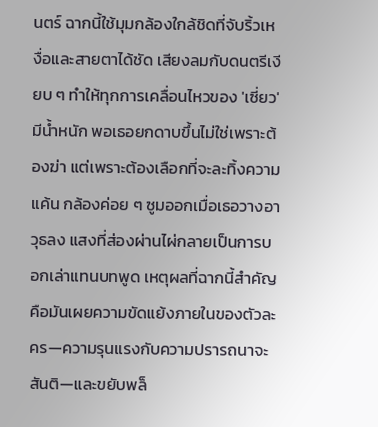นตร์ ฉากนี้ใช้มุมกล้องใกล้ชิดที่จับริ้วเหงื่อและสายตาได้ชัด เสียงลมกับดนตรีเงียบ ๆ ทำให้ทุกการเคลื่อนไหวของ 'เซี่ยว' มีน้ำหนัก พอเธอยกดาบขึ้นไม่ใช่เพราะต้องฆ่า แต่เพราะต้องเลือกที่จะละทิ้งความแค้น กล้องค่อย ๆ ซูมออกเมื่อเธอวางอาวุธลง แสงที่ส่องผ่านไผ่กลายเป็นการบอกเล่าแทนบทพูด เหตุผลที่ฉากนี้สำคัญคือมันเผยความขัดแย้งภายในของตัวละคร—ความรุนแรงกับความปรารถนาจะสันติ—และขยับพล็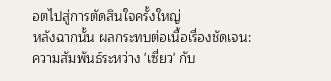อตไปสู่การตัดสินใจครั้งใหญ่
หลังฉากนั้น ผลกระทบต่อเนื้อเรื่องชัดเจน: ความสัมพันธ์ระหว่าง 'เซี่ยว' กับ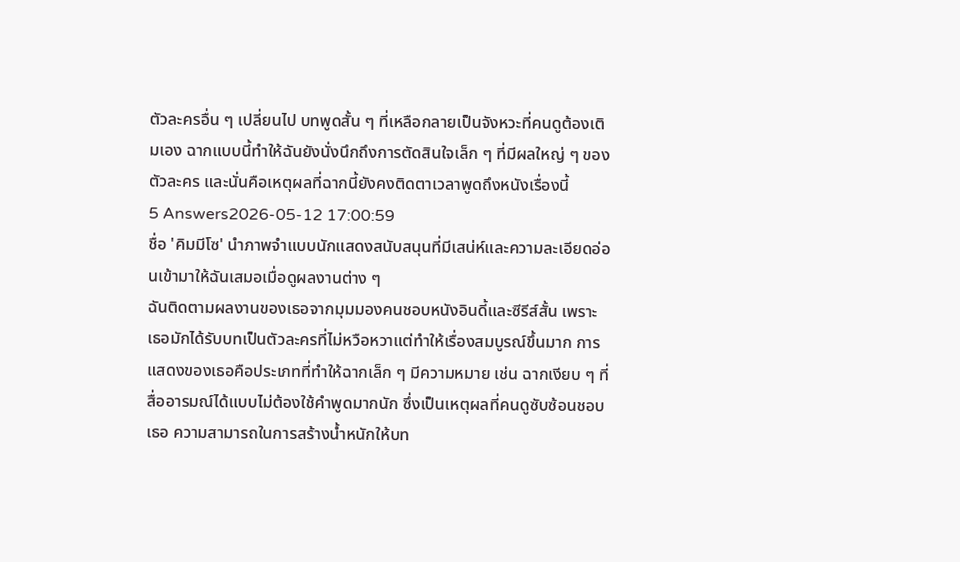ตัวละครอื่น ๆ เปลี่ยนไป บทพูดสั้น ๆ ที่เหลือกลายเป็นจังหวะที่คนดูต้องเติมเอง ฉากแบบนี้ทำให้ฉันยังนั่งนึกถึงการตัดสินใจเล็ก ๆ ที่มีผลใหญ่ ๆ ของตัวละคร และนั่นคือเหตุผลที่ฉากนี้ยังคงติดตาเวลาพูดถึงหนังเรื่องนี้
5 Answers2026-05-12 17:00:59
ชื่อ 'คิมมีโซ' นำภาพจำแบบนักแสดงสนับสนุนที่มีเสน่ห์และความละเอียดอ่อนเข้ามาให้ฉันเสมอเมื่อดูผลงานต่าง ๆ
ฉันติดตามผลงานของเธอจากมุมมองคนชอบหนังอินดี้และซีรีส์สั้น เพราะเธอมักได้รับบทเป็นตัวละครที่ไม่หวือหวาแต่ทำให้เรื่องสมบูรณ์ขึ้นมาก การแสดงของเธอคือประเภทที่ทำให้ฉากเล็ก ๆ มีความหมาย เช่น ฉากเงียบ ๆ ที่สื่ออารมณ์ได้แบบไม่ต้องใช้คำพูดมากนัก ซึ่งเป็นเหตุผลที่คนดูซับซ้อนชอบเธอ ความสามารถในการสร้างน้ำหนักให้บท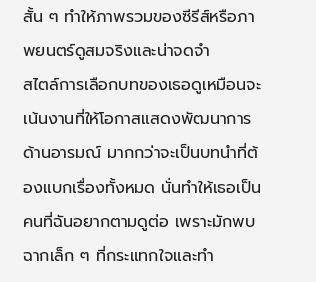สั้น ๆ ทำให้ภาพรวมของซีรีส์หรือภาพยนตร์ดูสมจริงและน่าจดจำ
สไตล์การเลือกบทของเธอดูเหมือนจะเน้นงานที่ให้โอกาสแสดงพัฒนาการด้านอารมณ์ มากกว่าจะเป็นบทนำที่ต้องแบกเรื่องทั้งหมด นั่นทำให้เธอเป็นคนที่ฉันอยากตามดูต่อ เพราะมักพบฉากเล็ก ๆ ที่กระแทกใจและทำ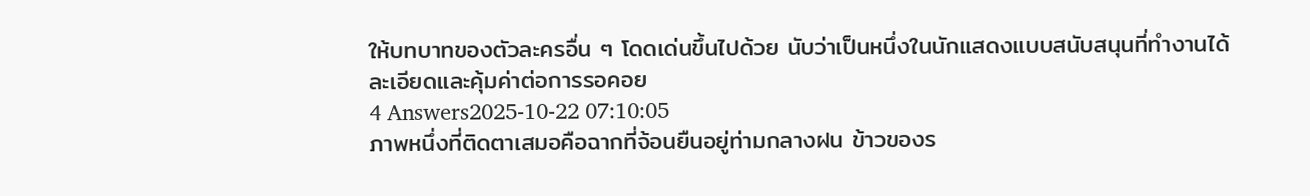ให้บทบาทของตัวละครอื่น ๆ โดดเด่นขึ้นไปด้วย นับว่าเป็นหนึ่งในนักแสดงแบบสนับสนุนที่ทำงานได้ละเอียดและคุ้มค่าต่อการรอคอย
4 Answers2025-10-22 07:10:05
ภาพหนึ่งที่ติดตาเสมอคือฉากที่จ้อนยืนอยู่ท่ามกลางฝน ข้าวของร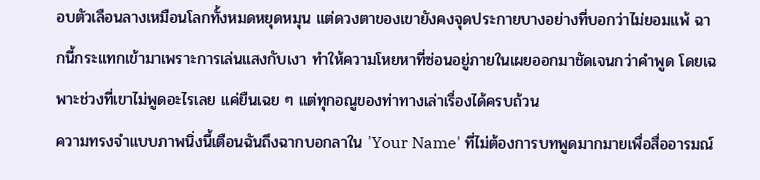อบตัวเลือนลางเหมือนโลกทั้งหมดหยุดหมุน แต่ดวงตาของเขายังคงจุดประกายบางอย่างที่บอกว่าไม่ยอมแพ้ ฉากนี้กระแทกเข้ามาเพราะการเล่นแสงกับเงา ทำให้ความโหยหาที่ซ่อนอยู่ภายในเผยออกมาชัดเจนกว่าคำพูด โดยเฉพาะช่วงที่เขาไม่พูดอะไรเลย แค่ยืนเฉย ๆ แต่ทุกอณูของท่าทางเล่าเรื่องได้ครบถ้วน
ความทรงจำแบบภาพนิ่งนี้เตือนฉันถึงฉากบอกลาใน 'Your Name' ที่ไม่ต้องการบทพูดมากมายเพื่อสื่ออารมณ์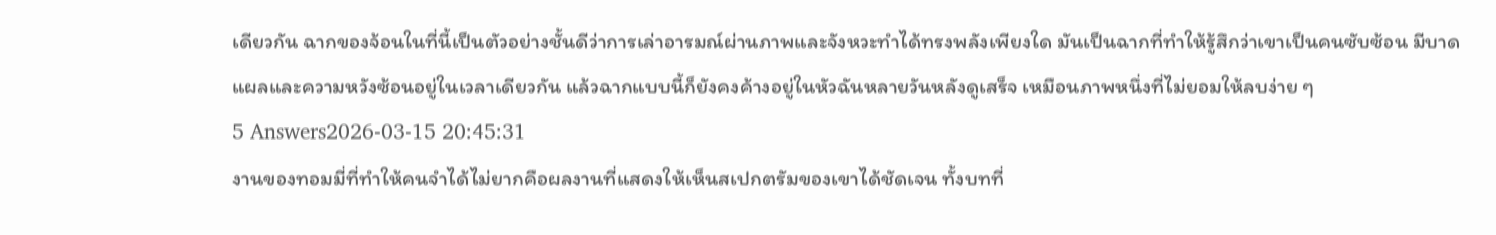เดียวกัน ฉากของจ้อนในที่นี้เป็นตัวอย่างชั้นดีว่าการเล่าอารมณ์ผ่านภาพและจังหวะทำได้ทรงพลังเพียงใด มันเป็นฉากที่ทำให้รู้สึกว่าเขาเป็นคนซับซ้อน มีบาดแผลและความหวังซ้อนอยู่ในเวลาเดียวกัน แล้วฉากแบบนี้ก็ยังคงค้างอยู่ในหัวฉันหลายวันหลังดูเสร็จ เหมือนภาพหนึ่งที่ไม่ยอมให้ลบง่าย ๆ
5 Answers2026-03-15 20:45:31
งานของทอมมี่ที่ทำให้คนจำได้ไม่ยากคือผลงานที่แสดงให้เห็นสเปกตรัมของเขาได้ชัดเจน ทั้งบทที่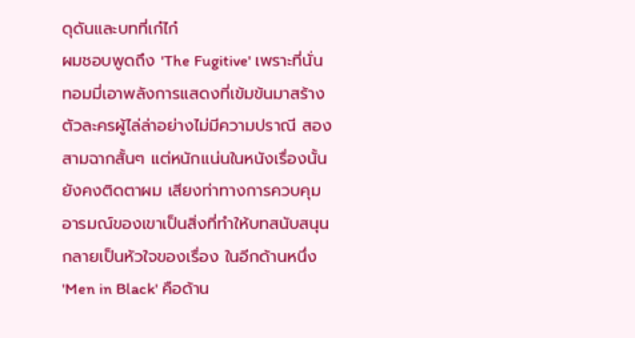ดุดันและบทที่เก๋ไก๋
ผมชอบพูดถึง 'The Fugitive' เพราะที่นั่นทอมมี่เอาพลังการแสดงที่เข้มข้นมาสร้างตัวละครผู้ไล่ล่าอย่างไม่มีความปราณี สองสามฉากสั้นๆ แต่หนักแน่นในหนังเรื่องนั้นยังคงติดตาผม เสียงท่าทางการควบคุมอารมณ์ของเขาเป็นสิ่งที่ทำให้บทสนับสนุนกลายเป็นหัวใจของเรื่อง ในอีกด้านหนึ่ง 'Men in Black' คือด้าน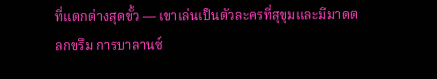ที่แตกต่างสุดขั้ว — เขาเล่นเป็นตัวละครที่สุขุมและมีมาดตลกขรึม การบาลานซ์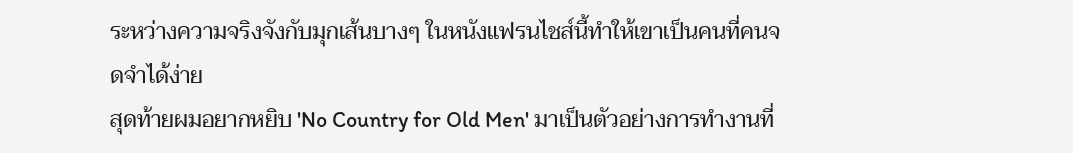ระหว่างความจริงจังกับมุกเส้นบางๆ ในหนังแฟรนไชส์นี้ทำให้เขาเป็นคนที่คนจดจำได้ง่าย
สุดท้ายผมอยากหยิบ 'No Country for Old Men' มาเป็นตัวอย่างการทำงานที่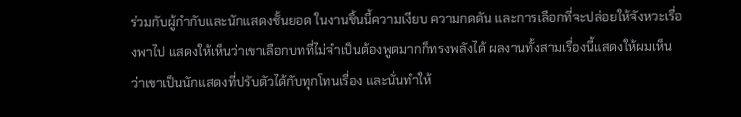ร่วมกับผู้กำกับและนักแสดงชั้นยอด ในงานชิ้นนี้ความเงียบ ความกดดัน และการเลือกที่จะปล่อยให้จังหวะเรื่องพาไป แสดงให้เห็นว่าเขาเลือกบทที่ไม่จำเป็นต้องพูดมากก็ทรงพลังได้ ผลงานทั้งสามเรื่องนี้แสดงให้ผมเห็นว่าเขาเป็นนักแสดงที่ปรับตัวได้กับทุกโทนเรื่อง และนั่นทำให้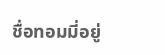ชื่อทอมมี่อยู่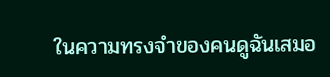ในความทรงจำของคนดูฉันเสมอ